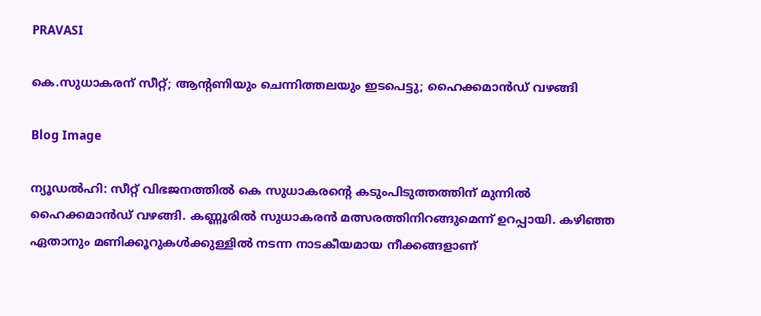PRAVASI

കെ.സുധാകരന് സീറ്റ്; ആന്റണിയും ചെന്നിത്തലയും ഇടപെട്ടു; ഹൈക്കമാൻഡ് വഴങ്ങി

Blog Image

ന്യൂഡൽഹി: സീറ്റ് വിഭജനത്തിൽ കെ സുധാകരന്റെ കടുംപിടുത്തത്തിന് മുന്നിൽ ഹൈക്കമാൻഡ് വഴങ്ങി. കണ്ണൂരിൽ സുധാകരൻ മത്സരത്തിനിറങ്ങുമെന്ന് ഉറപ്പായി. കഴിഞ്ഞ ഏതാനും മണിക്കൂറുകൾക്കുള്ളിൽ നടന്ന നാടകീയമായ നീക്കങ്ങളാണ്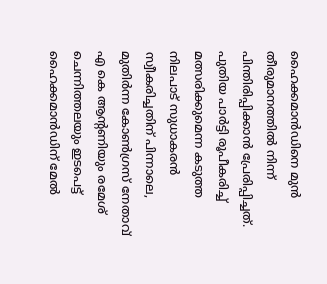ഹൈക്കമാൻഡിനെ മുൻ തീരുമാനത്തിൽ നിന്ന് പിന്തിരിപ്പിക്കാൻ പ്രേരിപ്പിച്ചത്. പുതിയ പാർട്ടി രൂപീകരിച്ച് മത്സരിക്കുമെന്ന കടുത്ത നിലപാട് സുധാകരൻ സ്വീകരിച്ചതിന് പിന്നാലെ, മുതിർന്ന കോൺഗ്രസ് നേതാവ് എ കെ ആന്റണിയും രമേശ് ചെന്നിത്തലയും ഇടപെട്ട് ഹൈക്കമാൻഡിന് മേൽ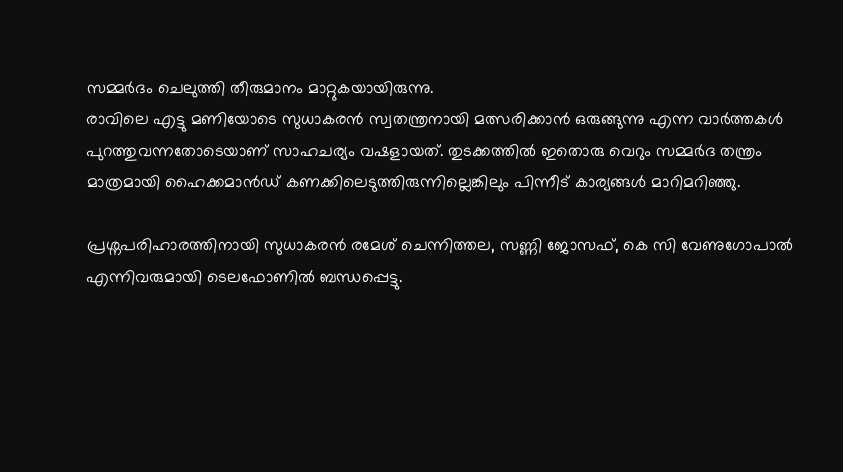സമ്മർദം ചെലുത്തി തീരുമാനം മാറ്റുകയായിരുന്നു.
രാവിലെ എട്ടു മണിയോടെ സുധാകരൻ സ്വതന്ത്രനായി മത്സരിക്കാൻ ഒരുങ്ങുന്നു എന്ന വാർത്തകൾ പുറത്തുവന്നതോടെയാണ് സാഹചര്യം വഷളായത്. തുടക്കത്തിൽ ഇതൊരു വെറും സമ്മർദ തന്ത്രം മാത്രമായി ഹൈക്കമാൻഡ് കണക്കിലെടുത്തിരുന്നില്ലെങ്കിലും പിന്നീട് കാര്യങ്ങൾ മാറിമറിഞ്ഞു.

പ്രശ്നപരിഹാരത്തിനായി സുധാകരൻ രമേശ് ചെന്നിത്തല, സണ്ണി ജോസഫ്, കെ സി വേണുഗോപാൽ എന്നിവരുമായി ടെലഫോണിൽ ബന്ധപ്പെട്ടു.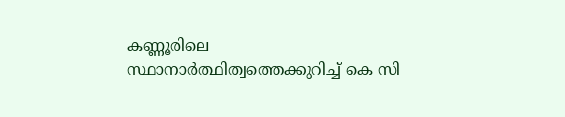കണ്ണൂരിലെ സ്ഥാനാർത്ഥിത്വത്തെക്കുറിച്ച് കെ സി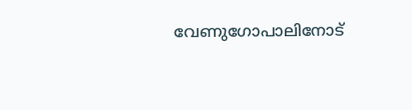വേണുഗോപാലിനോട്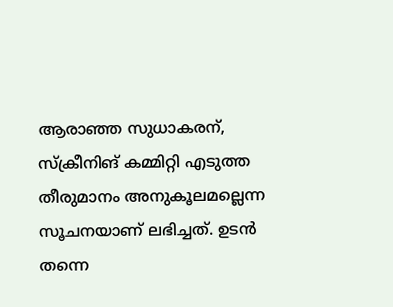ആരാഞ്ഞ സുധാകരന്, സ്ക്രീനിങ് കമ്മിറ്റി എടുത്ത തീരുമാനം അനുകൂലമല്ലെന്ന സൂചനയാണ് ലഭിച്ചത്. ഉടൻ തന്നെ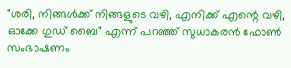"ശരി, നിങ്ങൾക്ക് നിങ്ങളുടെ വഴി, എനിക്ക് എന്റെ വഴി, ഓക്കേ ഗുഡ് ബൈ" എന്ന് പറഞ്ഞ് സുധാകരൻ ഫോൺ സംഭാഷണം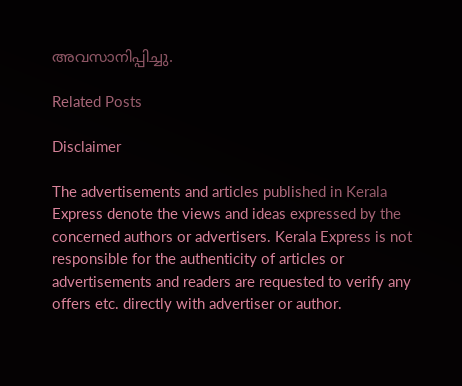അവസാനിപ്പിച്ചു.

Related Posts

Disclaimer

The advertisements and articles published in Kerala Express denote the views and ideas expressed by the concerned authors or advertisers. Kerala Express is not responsible for the authenticity of articles or advertisements and readers are requested to verify any offers etc. directly with advertiser or author.